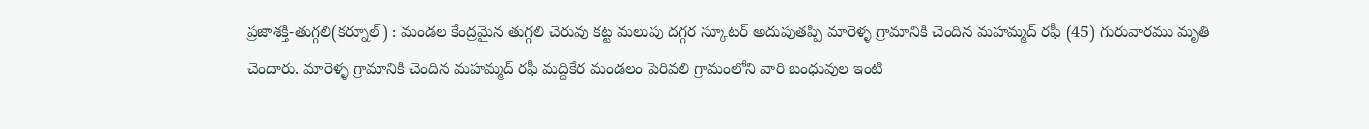ప్రజాశక్తి-తుగ్గలి(కర్నూల్) : మండల కేంద్రమైన తుగ్గలి చెరువు కట్ట మలుపు దగ్గర స్కూటర్ అదుపుతప్పి మారెళ్ళ గ్రామానికి చెందిన మహమ్మద్ రఫీ (45) గురువారము మృతి చెందారు. మారెళ్ళ గ్రామానికి చెందిన మహమ్మద్ రఫీ మద్దికేర మండలం పెరివలి గ్రామంలోని వారి బంధువుల ఇంటి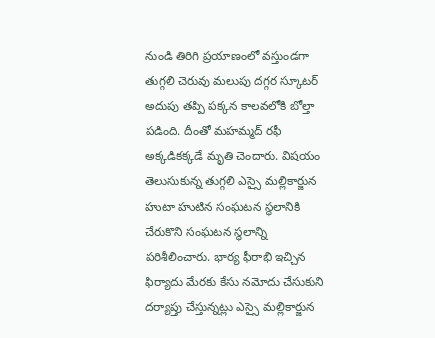నుండి తిరిగి ప్రయాణంలో వస్తుండగా తుగ్గలి చెరువు మలుపు దగ్గర స్కూటర్ అదుపు తప్పి పక్కన కాలవలోకి బోల్తా పడింది. దీంతో మహమ్మద్ రఫీ అక్కడికక్కడే మృతి చెందారు. విషయం తెలుసుకున్న తుగ్గలి ఎస్సై మల్లికార్జున హుటా హుటిన సంఘటన స్థలానికి చేరుకొని సంఘటన స్థలాన్ని పరిశీలించారు. భార్య ఫీరాభి ఇచ్చిన ఫిర్యాదు మేరకు కేసు నమోదు చేసుకుని దర్యాప్తు చేస్తున్నట్లు ఎస్సై మల్లికార్జున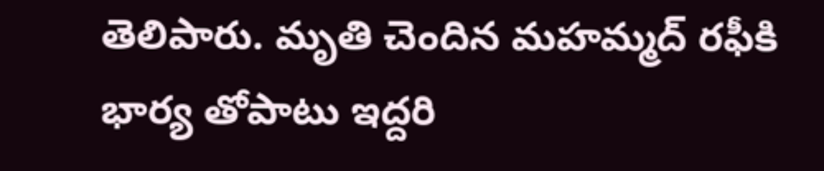తెలిపారు. మృతి చెందిన మహమ్మద్ రఫీకి భార్య తోపాటు ఇద్దరి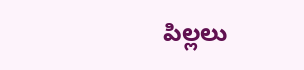పిల్లలు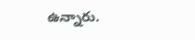ఉన్నారు.